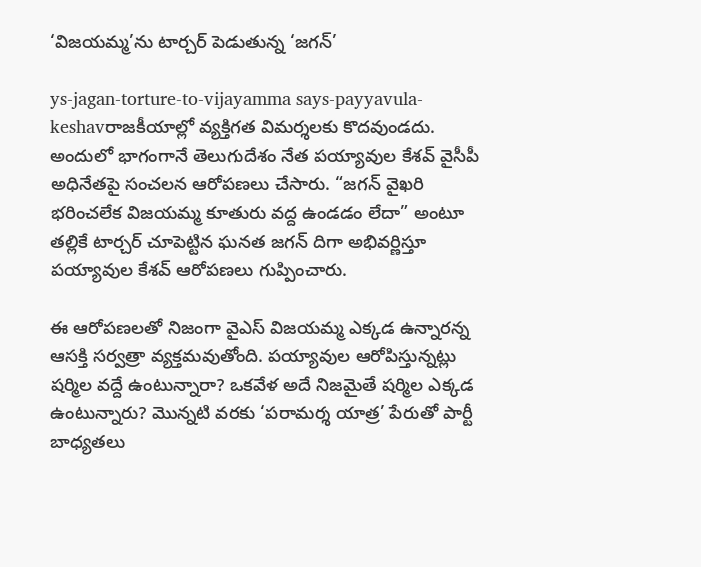‘విజయమ్మ’ను టార్చర్ పెడుతున్న ‘జగన్’

ys-jagan-torture-to-vijayamma says-payyavula-keshavరాజకీయాల్లో వ్యక్తిగత విమర్శలకు కొదవుండదు. అందులో భాగంగానే తెలుగుదేశం నేత పయ్యావుల కేశవ్ వైసీపీ అధినేతపై సంచలన ఆరోపణలు చేసారు. “జగన్ వైఖరి భరించలేక విజయమ్మ కూతురు వద్ద ఉండడం లేదా” అంటూ తల్లికే టార్చర్ చూపెట్టిన ఘనత జగన్ దిగా అభివర్ణిస్తూ పయ్యావుల కేశవ్ ఆరోపణలు గుప్పించారు.

ఈ ఆరోపణలతో నిజంగా వైఎస్ విజయమ్మ ఎక్కడ ఉన్నారన్న ఆసక్తి సర్వత్రా వ్యక్తమవుతోంది. పయ్యావుల ఆరోపిస్తున్నట్లు షర్మిల వద్దే ఉంటున్నారా? ఒకవేళ అదే నిజమైతే షర్మిల ఎక్కడ ఉంటున్నారు? మొన్నటి వరకు ‘పరామర్శ యాత్ర’ పేరుతో పార్టీ బాధ్యతలు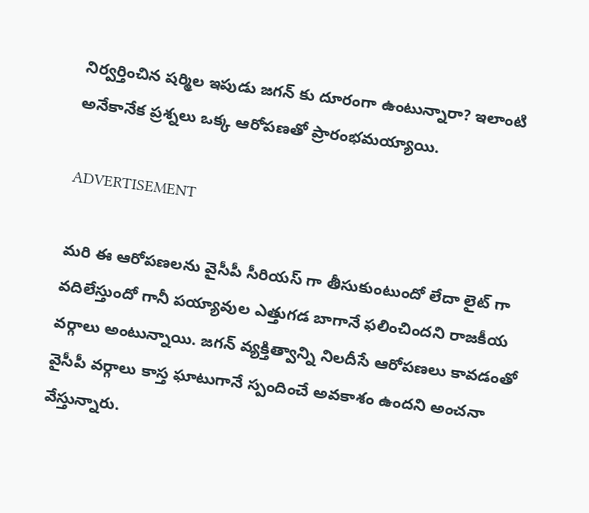నిర్వర్తించిన షర్మిల ఇపుడు జగన్ కు దూరంగా ఉంటున్నారా? ఇలాంటి అనేకానేక ప్రశ్నలు ఒక్క ఆరోపణతో ప్రారంభమయ్యాయి.

ADVERTISEMENT

మరి ఈ ఆరోపణలను వైసీపీ సీరియస్ గా తీసుకుంటుందో లేదా లైట్ గా వదిలేస్తుందో గానీ పయ్యావుల ఎత్తుగడ బాగానే ఫలించిందని రాజకీయ వర్గాలు అంటున్నాయి. జగన్ వ్యక్తిత్వాన్ని నిలదీసే ఆరోపణలు కావడంతో వైసీపీ వర్గాలు కాస్త ఘాటుగానే స్పందించే అవకాశం ఉందని అంచనా వేస్తున్నారు.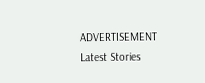ADVERTISEMENT
Latest Stories